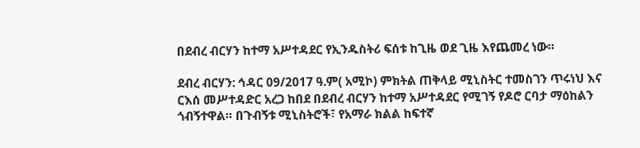በደብረ ብርሃን ከተማ አሥተዳደር የኢንዱስትሪ ፍሰቱ ከጊዜ ወደ ጊዜ እየጨመረ ነው።

ደብረ ብርሃን: ኅዳር 09/2017 ዓ.ም( አሚኮ) ምክትል ጠቅላይ ሚኒስትር ተመስገን ጥሩነህ እና ርእሰ መሥተዳድር አረጋ ከበደ በደብረ ብርሃን ከተማ አሥተዳደር የሚገኝ የዶሮ ርባታ ማዕከልን ጎብኝተዋል። በጉብኝቱ ሚኒስትሮች፣ የአማራ ክልል ከፍተኛ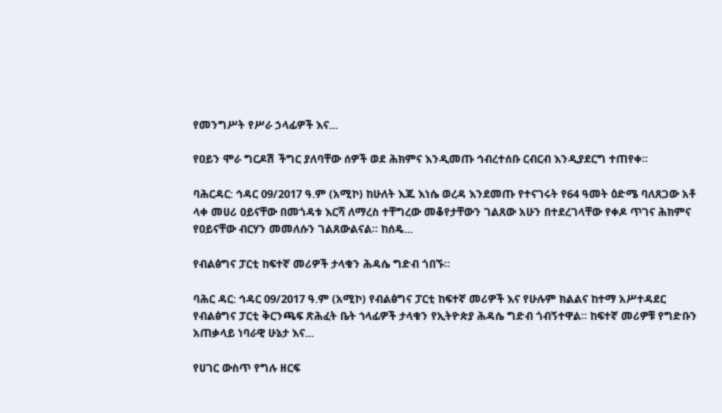የመንግሥት የሥራ ኃላፊዎች እና...

የዐይን ሞራ ግርዶሽ ችግር ያለባቸው ሰዎች ወደ ሕክምና እንዲመጡ ኅብረተሰቡ ርብርብ እንዲያደርግ ተጠየቀ፡፡

ባሕርዳር: ኅዳር 09/2017 ዓ.ም (አሚኮ) ከሁለት እጁ እነሴ ወረዳ እንደመጡ የተናገሩት የ64 ዓመት ዕድሜ ባለጸጋው አቶ ላቀ መሀሪ ዐይናቸው በመጎዳቱ እርሻ ለማረስ ተቸግረው መቆየታቸውን ገልጸው አሁን በተደረገላቸው የቀዶ ጥገና ሕክምና የዐይናቸው ብርሃን መመለሱን ገልጸውልናል፡፡ ከሰዴ...

የብልፅግና ፓርቲ ከፍተኛ መሪዎች ታላቁን ሕዳሴ ግድብ ጎበኙ።

ባሕር ዳር: ኅዳር 09/2017 ዓ.ም (አሚኮ) የብልፅግና ፓርቲ ከፍተኛ መሪዎች እና የሁሉም ክልልና ከተማ አሥተዳደር የብልፅግና ፓርቲ ቅርንጫፍ ጽሕፈት ቤት ኀላፊዎች ታላቁን የኢትዮጵያ ሕዳሴ ግድብ ጎብኝተዋል። ከፍተኛ መሪዎቹ የግድቡን አጠቃላይ ነባራዊ ሁኔታ እና...

የሀገር ውስጥ የግሉ ዘርፍ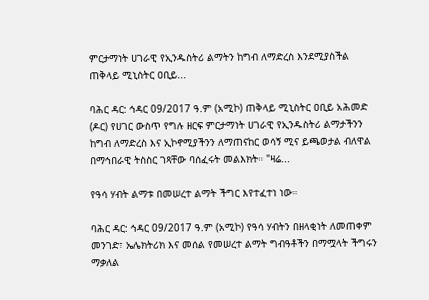ምርታማነት ሀገራዊ የኢንዱስትሪ ልማትን ከግብ ለማድረስ እንደሚያስችል ጠቅላይ ሚኒስትር ዐቢይ...

ባሕር ዳር: ኅዳር 09/2017 ዓ.ም (አሚኮ) ጠቅላይ ሚኒስትር ዐቢይ አሕመድ (ዶር) የሀገር ውስጥ የግሉ ዘርፍ ምርታማነት ሀገራዊ የኢንዱስትሪ ልማታችንን ከግብ ለማድረስ እና ኢኮኖሚያችንን ለማጠናከር ወሳኝ ሚና ይጫወታል ብለዋል በማኅበራዊ ትስስር ገጻቸው ባሰፈሩት መልእክት። "ዛሬ...

የዓሳ ሃብት ልማቱ በመሠረተ ልማት ችግር እየተፈተነ ነው።

ባሕር ዳር: ኅዳር 09/2017 ዓ.ም (አሚኮ) የዓሳ ሃብትን በዘላቂነት ለመጠቀም መንገድ፣ ኤሌክትሪክ እና መሰል የመሠረተ ልማት ግብዓቶችን በማሟላት ችግሩን ማቃለል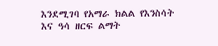እንደሚገባ የአማራ ክልል የእንስሳት እና ዓሳ ዘርፍ ልማት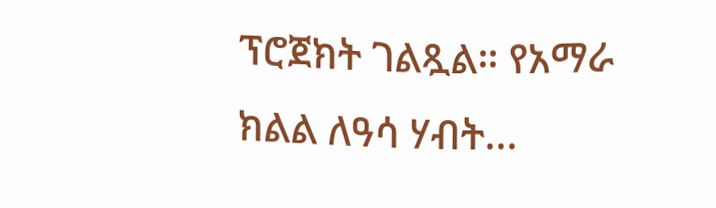ፕሮጀክት ገልጿል። የአማራ ክልል ለዓሳ ሃብት...